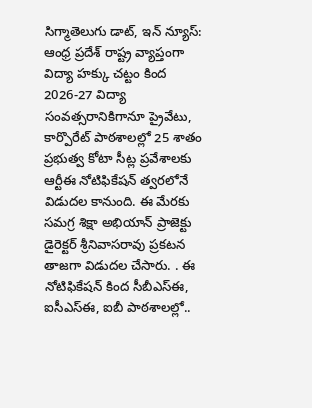సిగ్మాతెలుగు డాట్, ఇన్ న్యూస్: ఆంధ్ర ప్రదేశ్ రాష్ట్ర వ్యాప్తంగా విద్యా హక్కు చట్టం కింద 2026-27 విద్యా సంవత్సరానికిగానూ ప్రైవేటు, కార్పొరేట్ పాఠశాలల్లో 25 శాతం ప్రభుత్వ కోటా సీట్ల ప్రవేశాలకు ఆర్టీఈ నోటిఫికేషన్ త్వరలోనే విడుదల కానుంది. ఈ మేరకు సమగ్ర శిక్షా అభియాన్ ప్రాజెక్టు డైరెక్టర్ శ్రీనివాసరావు ప్రకటన తాజగా విడుదల చేసారు. . ఈ నోటిఫికేషన్ కింద సీబీఎస్ఈ, ఐసీఎస్ఈ, ఐబీ పాఠశాలల్లో..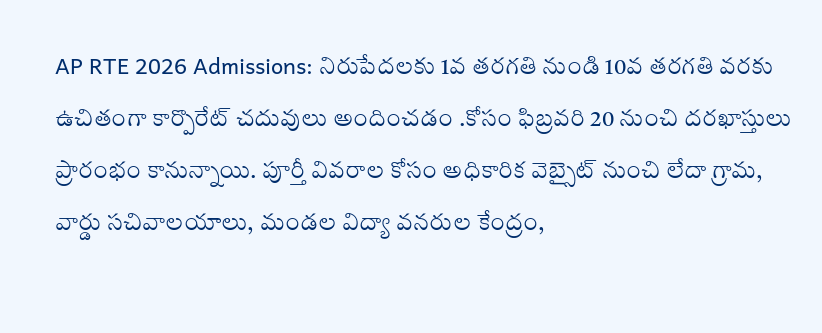AP RTE 2026 Admissions: నిరుపేదలకు 1వ తరగతి నుండి 10వ తరగతి వరకు ఉచితంగా కార్పొరేట్ చదువులు అందించడం .కోసం ఫిబ్రవరి 20 నుంచి దరఖాస్తులు ప్రారంభం కానున్నాయి. పూర్తీ వివరాల కోసం అధికారిక వెబ్సైట్ నుంచి లేదా గ్రామ, వార్డు సచివాలయాలు, మండల విద్యా వనరుల కేంద్రం,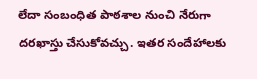లేదా సంబంధిత పాఠశాల నుంచి నేరుగా దరఖాస్తు చేసుకోవచ్చు. ఇతర సందేహాలకు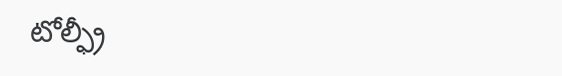టోల్ఫ్రీ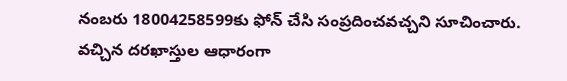నంబరు 18004258599కు ఫోన్ చేసి సంప్రదించవచ్చని సూచించారు. వచ్చిన దరఖాస్తుల ఆధారంగా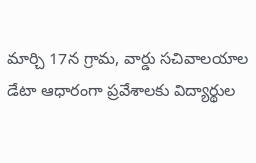మార్చి 17న గ్రామ, వార్డు సచివాలయాల డేటా ఆధారంగా ప్రవేశాలకు విద్యార్థుల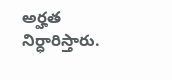అర్హత నిర్ధారిస్తారు.